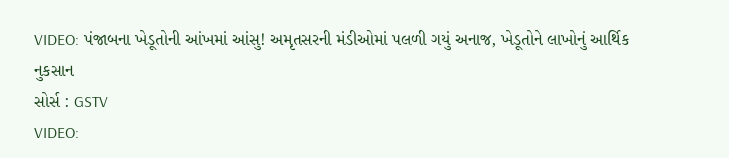VIDEO: પંજાબના ખેડૂતોની આંખમાં આંસુ! અમૃતસરની મંડીઓમાં પલળી ગયું અનાજ, ખેડૂતોને લાખોનું આર્થિક નુકસાન
સોર્સ : GSTV
VIDEO: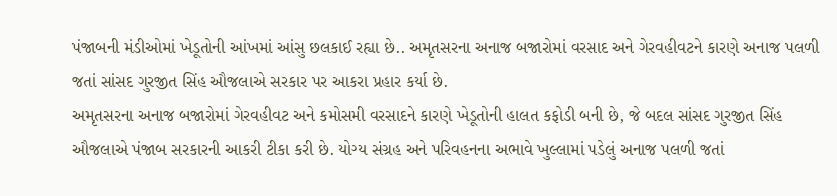પંજાબની મંડીઓમાં ખેડૂતોની આંખમાં આંસુ છલકાઈ રહ્યા છે.. અમૃતસરના અનાજ બજારોમાં વરસાદ અને ગેરવહીવટને કારણે અનાજ પલળી જતાં સાંસદ ગુરજીત સિંહ ઔજલાએ સરકાર પર આકરા પ્રહાર કર્યા છે.
અમૃતસરના અનાજ બજારોમાં ગેરવહીવટ અને કમોસમી વરસાદને કારણે ખેડૂતોની હાલત કફોડી બની છે, જે બદલ સાંસદ ગુરજીત સિંહ ઔજલાએ પંજાબ સરકારની આકરી ટીકા કરી છે. યોગ્ય સંગ્રહ અને પરિવહનના અભાવે ખુલ્લામાં પડેલું અનાજ પલળી જતાં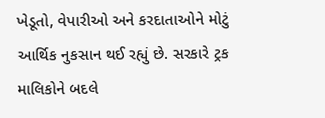ખેડૂતો, વેપારીઓ અને કરદાતાઓને મોટું આર્થિક નુકસાન થઈ રહ્યું છે. સરકારે ટ્રક માલિકોને બદલે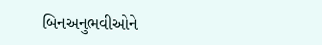બિનઅનુભવીઓને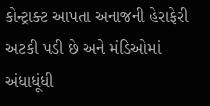કોન્ટ્રાક્ટ આપતા અનાજની હેરાફેરી અટકી પડી છે અને મંડિઓમાં અંધાધૂંધી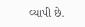વ્યાપી છે.